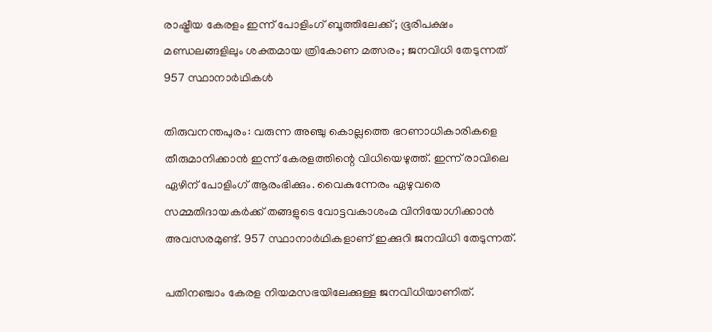രാഷ്ട്രീയ കേരളം ഇന്ന് പോളിംഗ് ബൂത്തിലേക്ക്; ഭൂരിപക്ഷം മണ്ഡലങ്ങളിലും ശക്തമായ ത്രികോണ മത്സരം; ജനവിധി തേടുന്നത് 957 സ്ഥാനാർഥികൾ

തിരുവനന്തപുരം: വരുന്ന അ‍ഞ്ചു കൊല്ലത്തെ ഭറണാധികാരികളെ തീരുമാനിക്കാൻ ഇന്ന് കേരളത്തിന്റെ വിധിയെഴുത്ത്. ഇന്ന് രാവിലെ ഏഴിന് പോളിംഗ് ആരംഭിക്കും. വൈകുന്നേരം ഏഴുവരെ സമ്മതിദായകർക്ക് തങ്ങളുടെ വോട്ടവകാശംമ വിനിയോഗിക്കാൻ അവസരമുണ്ട്. 957 സ്ഥാനാർഥികളാണ് ഇക്കുറി ജനവിധി തേടുന്നത്.

പതിനഞ്ചാം കേരള നിയമസഭയിലേക്കുള്ള ജനവിധിയാണിത്.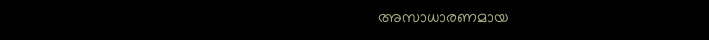അസാധാരണമായ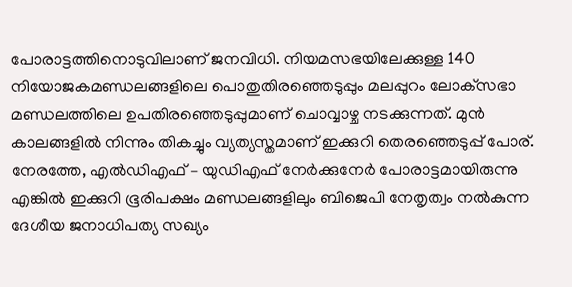പോരാട്ടത്തിനൊടുവിലാണ് ജനവിധി. നിയമസഭയിലേക്കുള്ള 140 നിയോജകമണ്ഡലങ്ങളിലെ പൊതുതിരഞ്ഞെടുപ്പും മലപ്പുറം ലോക്‌സഭാ മണ്ഡലത്തിലെ ഉപതിരഞ്ഞെടുപ്പുമാണ് ചൊവ്വാഴ്ച നടക്കുന്നത്. മുൻ കാലങ്ങളിൽ നിന്നും തികച്ചും വ്യത്യസ്തമാണ് ഇക്കുറി തെരഞ്ഞെടുപ്പ് പോര്. നേരത്തേ, എൽഡിഎഫ് – യുഡിഎഫ് നേർക്കുനേർ പോരാട്ടമായിരുന്നു എങ്കിൽ ഇക്കുറി ഭൂരിപക്ഷം മണ്ഡലങ്ങളിലും ബിജെപി നേതൃത്വം നൽകുന്ന ദേശീയ ജനാധിപത്യ സഖ്യം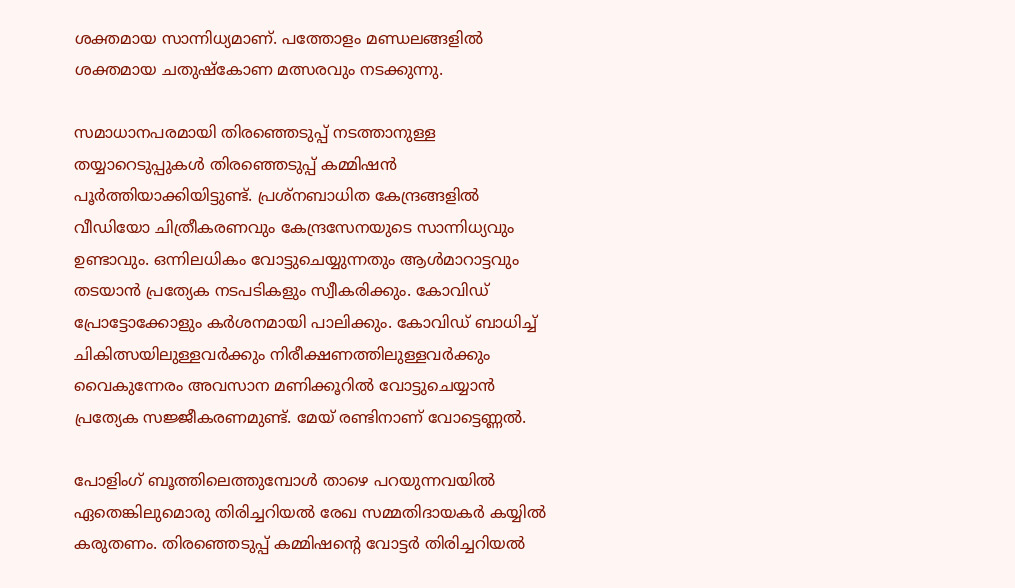ശക്തമായ സാന്നിധ്യമാണ്. പത്തോളം മണ്ഡലങ്ങളിൽ ശക്തമായ ചതുഷ്കോണ മത്സരവും നടക്കുന്നു.

സമാധാനപരമായി തിരഞ്ഞെടുപ്പ് നടത്താനുള്ള തയ്യാറെടുപ്പുകൾ തിരഞ്ഞെടുപ്പ് കമ്മിഷൻ പൂർത്തിയാക്കിയിട്ടുണ്ട്. പ്രശ്നബാധിത കേന്ദ്രങ്ങളിൽ വീഡിയോ ചിത്രീകരണവും കേന്ദ്രസേനയുടെ സാന്നിധ്യവും ഉണ്ടാവും. ഒന്നിലധികം വോട്ടുചെയ്യുന്നതും ആൾമാറാട്ടവും തടയാൻ പ്രത്യേക നടപടികളും സ്വീകരിക്കും. കോവിഡ് പ്രോട്ടോക്കോളും കർശനമായി പാലിക്കും. കോവിഡ് ബാധിച്ച് ചികിത്സയിലുള്ളവർക്കും നിരീക്ഷണത്തിലുള്ളവർക്കും വൈകുന്നേരം അവസാന മണിക്കൂറിൽ വോട്ടുചെയ്യാൻ പ്രത്യേക സജ്ജീകരണമുണ്ട്. മേയ് രണ്ടിനാണ് വോട്ടെണ്ണൽ.

പോളിംഗ് ബൂത്തിലെത്തുമ്പോൾ താഴെ പറയുന്നവയിൽ ഏതെങ്കിലുമൊരു തിരിച്ചറിയൽ രേഖ സമ്മതിദായകർ കയ്യിൽ കരുതണം. തിരഞ്ഞെടുപ്പ് കമ്മിഷന്റെ വോട്ടര്‍ തിരിച്ചറിയല്‍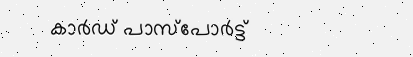കാര്‍ഡ് പാസ്‌പോര്‍ട്ട്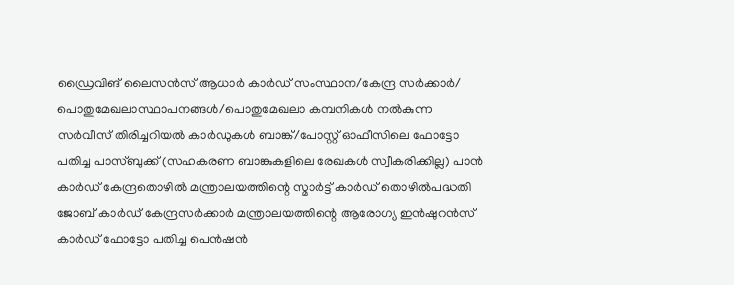ഡ്രൈവിങ് ലൈസന്‍സ് ആധാര്‍ കാര്‍ഡ് സംസ്ഥാന/കേന്ദ്ര സര്‍ക്കാര്‍/ പൊതുമേഖലാസ്ഥാപനങ്ങള്‍/പൊതുമേഖലാ കമ്പനികള്‍ നല്‍കുന്ന സര്‍വീസ് തിരിച്ചറിയല്‍ കാര്‍ഡുകള്‍ ബാങ്ക്/പോസ്റ്റ് ഓഫീസിലെ ഫോട്ടോ പതിച്ച പാസ്ബുക്ക് (സഹകരണ ബാങ്കുകളിലെ രേഖകള്‍ സ്വീകരിക്കില്ല) പാന്‍ കാര്‍ഡ് കേന്ദ്രതൊഴില്‍ മന്ത്രാലയത്തിന്റെ സ്മാര്‍ട്ട് കാര്‍ഡ് തൊഴില്‍പദ്ധതി ജോബ് കാര്‍ഡ് കേന്ദ്രസര്‍ക്കാര്‍ മന്ത്രാലയത്തിന്റെ ആരോഗ്യ ഇന്‍ഷുറന്‍സ് കാര്‍ഡ് ഫോട്ടോ പതിച്ച പെന്‍ഷന്‍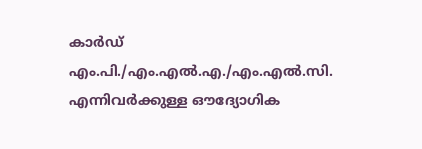കാര്‍ഡ് എം.പി./എം.എല്‍.എ./എം.എല്‍.സി. എന്നിവര്‍ക്കുള്ള ഔദ്യോഗിക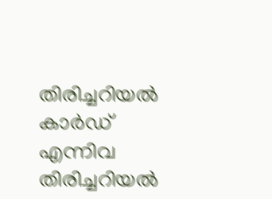തിരിച്ചറിയല്‍ കാര്‍ഡ് എന്നിവ തിരിച്ചറിയൽ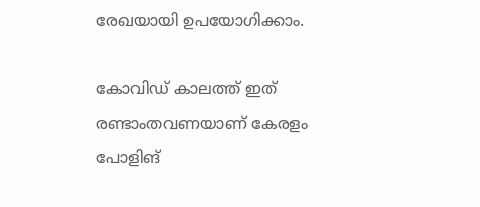രേഖയായി ഉപയോഗിക്കാം.

കോവിഡ് കാലത്ത് ഇത് രണ്ടാംതവണയാണ് കേരളം പോളിങ്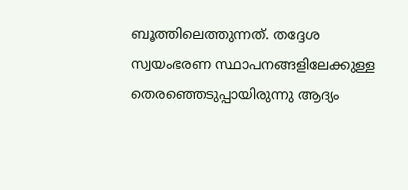ബൂത്തിലെത്തുന്നത്. തദ്ദേശ സ്വയംഭരണ സ്ഥാപനങ്ങളിലേക്കുള്ള തെരഞ്ഞെടുപ്പായിരുന്നു ആദ്യം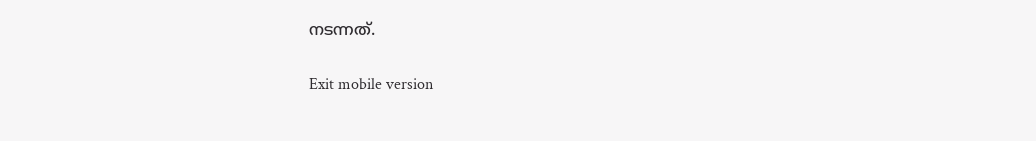നടന്നത്.

Exit mobile version